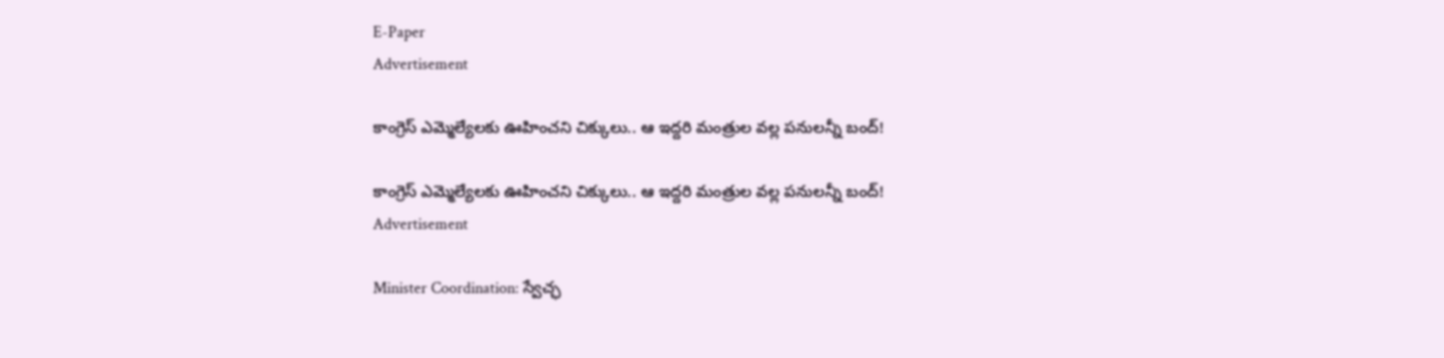E-Paper
Advertisement

కాంగ్రెస్ ఎమ్మెల్యేలకు ఊహించని చిక్కులు.. ఆ ఇద్దరి మంత్రుల వల్ల పనులన్నీ బంద్!

కాంగ్రెస్ ఎమ్మెల్యేలకు ఊహించని చిక్కులు.. ఆ ఇద్దరి మంత్రుల వల్ల పనులన్నీ బంద్!
Advertisement

Minister Coordination: స్వేచ్ఛ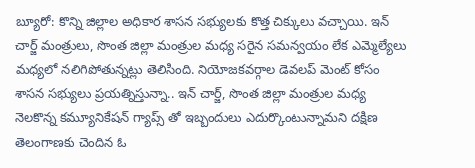బ్యూరో: కొన్ని జిల్లాల అధికార శాసన సభ్యులకు కొత్త చిక్కులు వచ్చాయి. ఇన్ చార్జ్ మంత్రులు, సొంత జిల్లా మంత్రుల మధ్య సరైన సమన్వయం లేక ఎమ్మెల్యేలు మధ్యలో నలిగిపోతున్నట్లు తెలిసింది. నియోజకవర్గాల డెవలప్ మెంట్ కోసం శాసన సభ్యులు ప్రయత్నిస్తున్నా.. ఇన్ చార్జ్, సొంత జిల్లా మంత్రుల మధ్య నెలకొన్న కమ్యూనికేషన్ గ్యాప్స్ తో ఇబ్బందులు ఎదుర్కొంటున్నామని దక్షిణ తెలంగాణకు చెందిన ఓ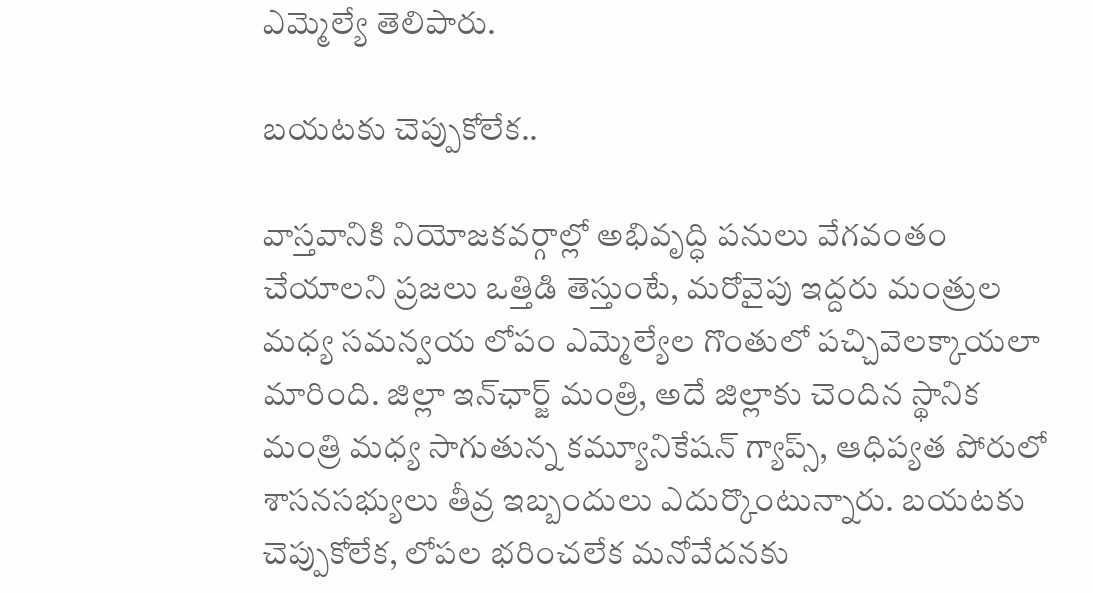ఎమ్మెల్యే తెలిపారు.

బయటకు చెప్పుకోలేక..

వాస్తవానికి నియోజకవర్గాల్లో అభివృద్ధి పనులు వేగవంతం చేయాలని ప్రజలు ఒత్తిడి తెస్తుంటే, మరోవైపు ఇద్దరు మంత్రుల మధ్య సమన్వయ లోపం ఎమ్మెల్యేల గొంతులో పచ్చివెలక్కాయలా మారింది. జిల్లా ఇన్‌ఛార్జ్ మంత్రి, అదే జిల్లాకు చెందిన స్థానిక మంత్రి మధ్య సాగుతున్న కమ్యూనికేషన్ గ్యాప్స్, ఆధిప్యత పోరులో శాసనసభ్యులు తీవ్ర ఇబ్బందులు ఎదుర్కొంటున్నారు. బయటకు చెప్పుకోలేక, లోపల భరించలేక మనోవేదనకు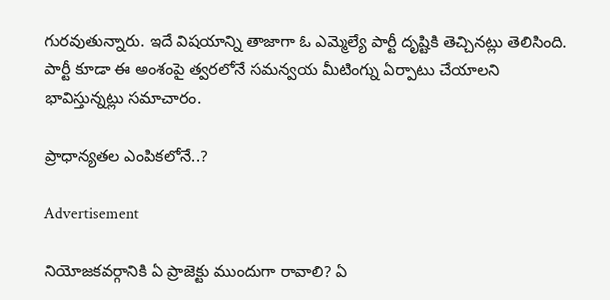గురవుతున్నారు. ఇదే విషయాన్ని తాజాగా ఓ ఎమ్మెల్యే పార్టీ దృష్టికి తెచ్చినట్లు తెలిసింది. పార్టీ కూడా ఈ అంశంపై త్వరలోనే సమన్వయ మీటింగ్ను ఏర్పాటు చేయాలని భావిస్తున్నట్లు సమాచారం.

ప్రాధాన్యతల ఎంపికలోనే..?

Advertisement

నియోజకవర్గానికి ఏ ప్రాజెక్టు ముందుగా రావాలి? ఏ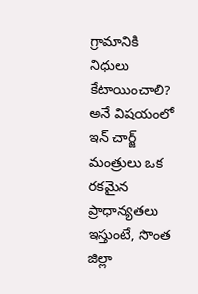గ్రామానికి నిధులు కేటాయించాలి? అనే విషయంలో ఇన్ చార్జ్ మంత్రులు ఒక రకమైన ప్రాధాన్యతలు ఇస్తుంటే, సొంత జిల్లా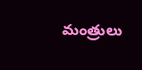మంత్రులు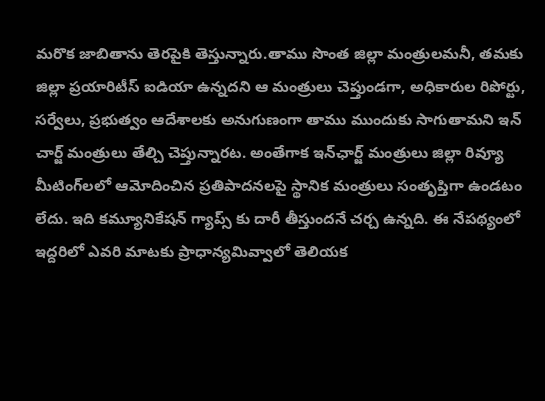మరొక జాబితాను తెరపైకి తెస్తున్నారు.తాము సొంత జిల్లా మంత్రులమనీ, తమకు జిల్లా ప్రయారిటీస్ ఐడియా ఉన్నదని ఆ మంత్రులు చెప్తుండగా, అధికారుల రిపోర్టు, సర్వేలు, ప్రభుత్వం ఆదేశాలకు అనుగుణంగా తాము ముందుకు సాగుతామని ఇన్ చార్జ్ మంత్రులు తేల్చి చెప్తున్నారట. అంతేగాక ఇన్‌ఛార్జ్ మంత్రులు జిల్లా రివ్యూ మీటింగ్‌లలో ఆమోదించిన ప్రతిపాదనలపై స్థానిక మంత్రులు సంతృప్తిగా ఉండటం లేదు. ఇది కమ్యూనికేషన్ గ్యాప్స్ కు దారీ తీస్తుందనే చర్చ ఉన్నది. ఈ నేపథ్యంలో ఇద్దరిలో ఎవరి మాటకు ప్రాధాన్యమివ్వాలో తెలియక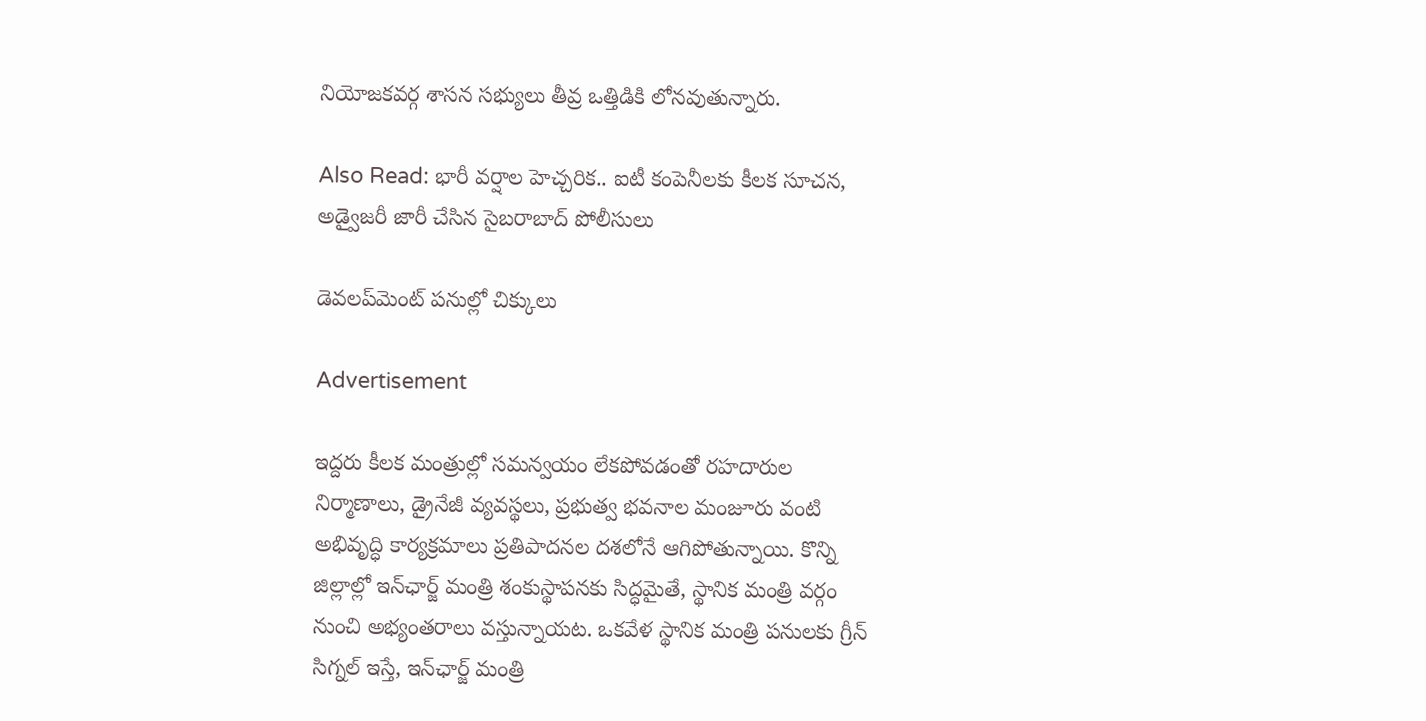నియోజకవర్గ శాసన సభ్యులు తీవ్ర ఒత్తిడికి లోనవుతున్నారు.

Also Read: భారీ వర్షాల హెచ్చరిక.. ఐటీ కంపెనీలకు కీలక సూచన, అడ్వైజరీ జారీ చేసిన సైబరాబాద్ పోలీసులు

డెవలప్‌మెంట్ పనుల్లో చిక్కులు

Advertisement

ఇద్దరు కీలక మంత్రుల్లో సమన్వయం లేకపోవడంతో రహదారుల నిర్మాణాలు, డ్రైనేజీ వ్యవస్థలు, ప్రభుత్వ భవనాల మంజూరు వంటి అభివృద్ధి కార్యక్రమాలు ప్రతిపాదనల దశలోనే ఆగిపోతున్నాయి. కొన్ని జిల్లాల్లో ఇన్‌ఛార్జ్ మంత్రి శంకుస్థాపనకు సిద్ధమైతే, స్థానిక మంత్రి వర్గం నుంచి అభ్యంతరాలు వస్తున్నాయట. ఒకవేళ స్థానిక మంత్రి పనులకు గ్రీన్ సిగ్నల్ ఇస్తే, ఇన్‌ఛార్జ్ మంత్రి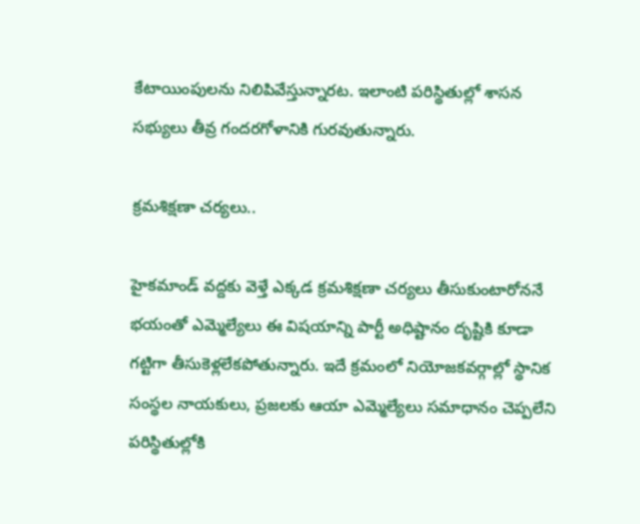కేటాయింపులను నిలిపివేస్తున్నారట. ఇలాంటి పరిస్థితుల్లో శాసన సభ్యులు తీవ్ర గందరగోళానికి గురవుతున్నారు.

క్రమశిక్షణా చర్యలు..

హైకమాండ్ వద్దకు వెళ్తే ఎక్కడ క్రమశిక్షణా చర్యలు తీసుకుంటారోననే భయంతో ఎమ్మెల్యేలు ఈ విషయాన్ని పార్టీ అధిష్టానం దృష్టికి కూడా గట్టిగా తీసుకెళ్లలేకపోతున్నారు. ఇదే క్రమంలో నియోజకవర్గాల్లో స్థానిక సంస్థల నాయకులు, ప్రజలకు ఆయా ఎమ్మెల్యేలు సమాధానం చెప్పలేని పరిస్థితుల్లోకి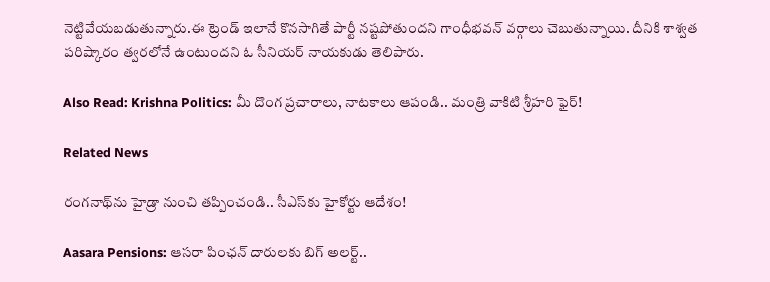నెట్టివేయబడుతున్నారు.ఈ ట్రెండ్ ఇలానే కొనసాగితే పార్టీ నష్టపోతుందని గాంధీభవన్ వర్గాలు చెబుతున్నాయి. దీనికి శాశ్వత పరిష్కారం త్వరలోనే ఉంటుందని ఓ సీనియర్ నాయకుడు తెలిపారు.

Also Read: Krishna Politics: మీ దొంగ ప్రచారాలు, నాటకాలు ఆపండి.. మంత్రి వాకిటి శ్రీహరి ఫైర్!

Related News

రంగనాథ్‌ను హైడ్రా నుంచి తప్పించండి.. సీఎస్‌కు హైకోర్టు ఆదేశం!

Aasara Pensions: ఆసరా పింఛన్ దారులకు బిగ్ అలర్ట్..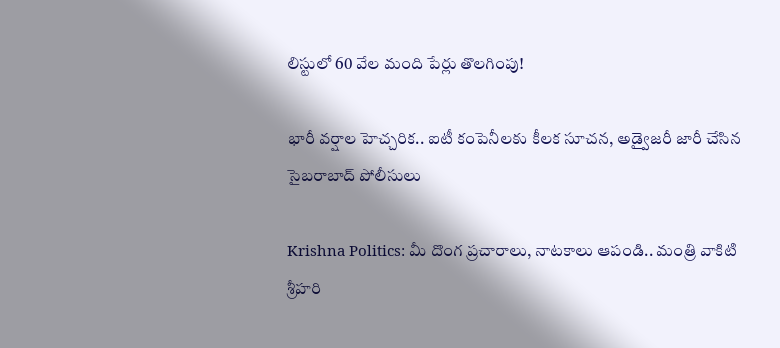లిస్టులో 60 వేల మంది పేర్లు తొలగింపు!

భారీ వర్షాల హెచ్చరిక.. ఐటీ కంపెనీలకు కీలక సూచన, అడ్వైజరీ జారీ చేసిన సైబరాబాద్ పోలీసులు

Krishna Politics: మీ దొంగ ప్రచారాలు, నాటకాలు ఆపండి.. మంత్రి వాకిటి శ్రీహరి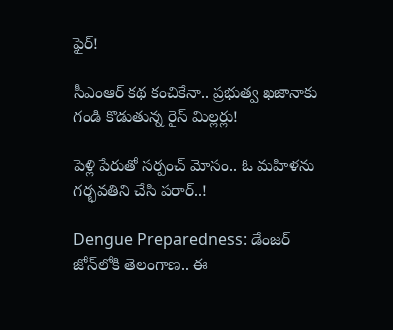ఫైర్!

సీఎంఆర్ కథ కంచికేనా.. ప్రభుత్వ ఖజానాకు గండి కొడుతున్న రైస్ మిల్లర్లు!

పెళ్లి పేరుతో సర్పంచ్ మోసం.. ఓ మహిళను గర్భవతిని చేసి పరార్..!

Dengue Preparedness: డేంజర్ జోన్‌లోకి తెలంగాణ.. ఈ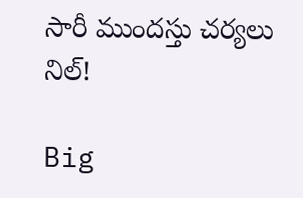సారీ ముందస్తు చర్యలు నిల్!

Big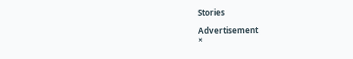Stories

Advertisement
×